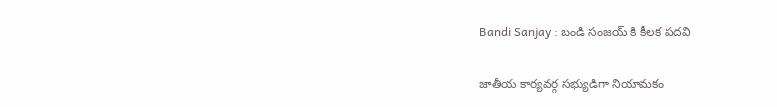Bandi Sanjay : బండి సంజ‌య్ కి కీల‌క ప‌ద‌వి

జాతీయ కార్య‌వ‌ర్గ స‌భ్యుడిగా నియామ‌కం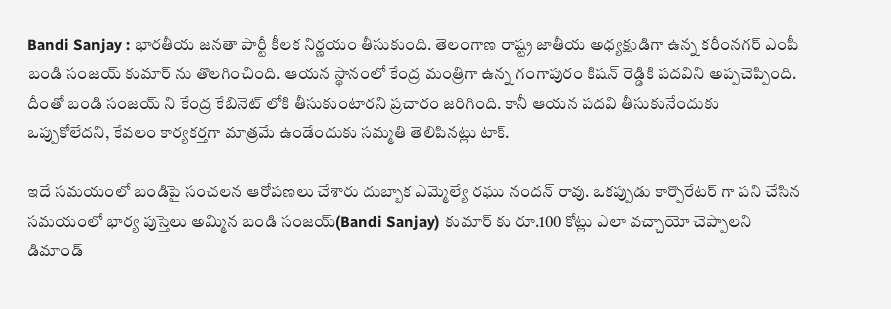Bandi Sanjay : భార‌తీయ జ‌న‌తా పార్టీ కీల‌క నిర్ణ‌యం తీసుకుంది. తెలంగాణ రాష్ట్ర జాతీయ అధ్య‌క్షుడిగా ఉన్న క‌రీంన‌గ‌ర్ ఎంపీ బండి సంజ‌య్ కుమార్ ను తొల‌గించింది. ఆయ‌న స్థానంలో కేంద్ర మంత్రిగా ఉన్న గంగాపురం కిష‌న్ రెడ్డికి ప‌ద‌విని అప్ప‌చెప్పింది. దీంతో బండి సంజ‌య్ ని కేంద్ర కేబినెట్ లోకి తీసుకుంటార‌ని ప్ర‌చారం జ‌రిగింది. కానీ ఆయ‌న ప‌ద‌వి తీసుకునేందుకు ఒప్పుకోలేద‌ని, కేవ‌లం కార్య‌క‌ర్త‌గా మాత్ర‌మే ఉండేందుకు స‌మ్మ‌తి తెలిపిన‌ట్లు టాక్.

ఇదే స‌మ‌యంలో బండిపై సంచ‌ల‌న ఆరోప‌ణ‌లు చేశారు దుబ్బాక ఎమ్మెల్యే ర‌ఘు నంద‌న్ రావు. ఒక‌ప్పుడు కార్పొరేటర్ గా ప‌ని చేసిన స‌మ‌యంలో భార్య పుస్తెలు అమ్మిన బండి సంజ‌య్(Bandi Sanjay) కుమార్ కు రూ.100 కోట్లు ఎలా వ‌చ్చాయో చెప్పాల‌ని డిమాండ్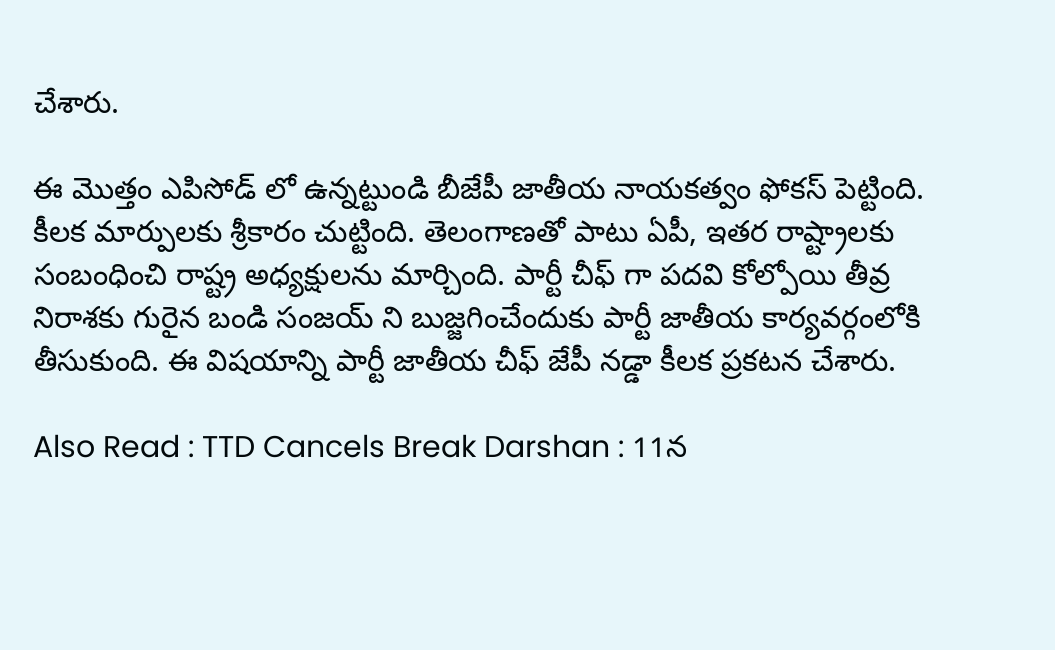చేశారు.

ఈ మొత్తం ఎపిసోడ్ లో ఉన్న‌ట్టుండి బీజేపీ జాతీయ నాయ‌క‌త్వం ఫోక‌స్ పెట్టింది. కీల‌క మార్పుల‌కు శ్రీ‌కారం చుట్టింది. తెలంగాణ‌తో పాటు ఏపీ, ఇత‌ర రాష్ట్రాల‌కు సంబంధించి రాష్ట్ర అధ్య‌క్షుల‌ను మార్చింది. పార్టీ చీఫ్ గా ప‌ద‌వి కోల్పోయి తీవ్ర నిరాశ‌కు గురైన బండి సంజ‌య్ ని బుజ్జ‌గించేందుకు పార్టీ జాతీయ కార్య‌వ‌ర్గంలోకి తీసుకుంది. ఈ విష‌యాన్ని పార్టీ జాతీయ చీఫ్ జేపీ న‌డ్డా కీల‌క ప్ర‌క‌ట‌న చేశారు.

Also Read : TTD Cancels Break Darshan : 11న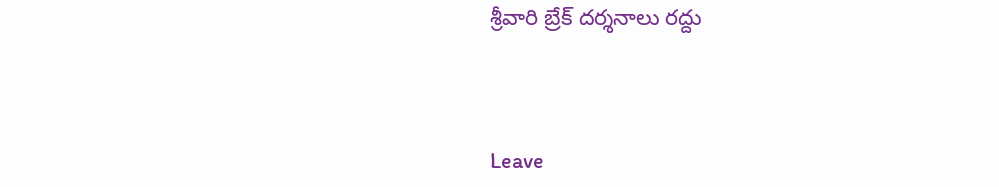శ్రీ‌వారి బ్రేక్ ద‌ర్శ‌నాలు ర‌ద్దు



Leave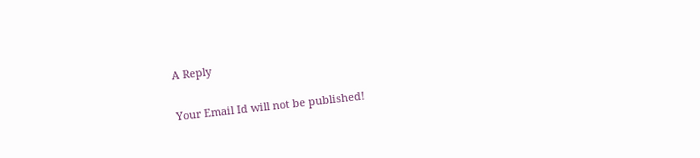A Reply

Your Email Id will not be published!